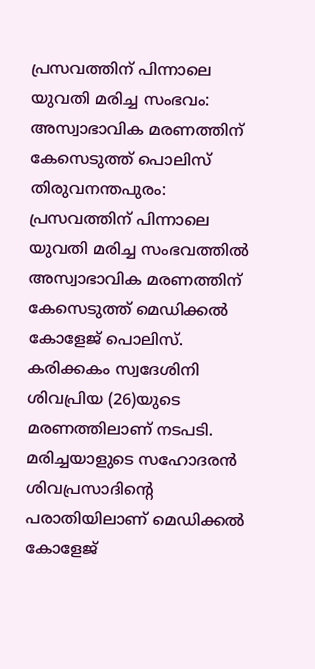പ്രസവത്തിന് പിന്നാലെ യുവതി മരിച്ച സംഭവം: അസ്വാഭാവിക മരണത്തിന് കേസെടുത്ത് പൊലിസ്
തിരുവനന്തപുരം: പ്രസവത്തിന് പിന്നാലെ യുവതി മരിച്ച സംഭവത്തിൽ അസ്വാഭാവിക മരണത്തിന് കേസെടുത്ത് മെഡിക്കൽ കോളേജ് പൊലിസ്. കരിക്കകം സ്വദേശിനി ശിവപ്രിയ (26)യുടെ മരണത്തിലാണ് നടപടി. മരിച്ചയാളുടെ സഹോദരൻ ശിവപ്രസാദിന്റെ പരാതിയിലാണ് മെഡിക്കൽ കോളേജ്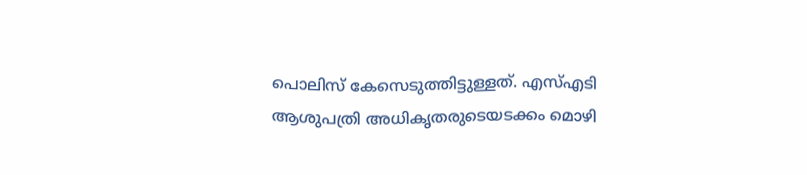പൊലിസ് കേസെടുത്തിട്ടുള്ളത്. എസ്എടി ആശുപത്രി അധികൃതരുടെയടക്കം മൊഴി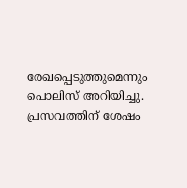രേഖപ്പെടുത്തുമെന്നും പൊലിസ് അറിയിച്ചു.
പ്രസവത്തിന് ശേഷം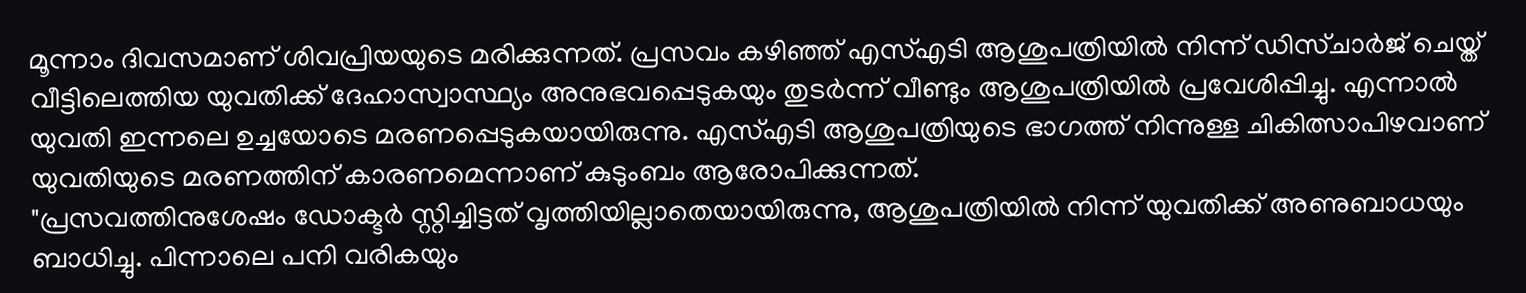മൂന്നാം ദിവസമാണ് ശിവപ്രിയയുടെ മരിക്കുന്നത്. പ്രസവം കഴിഞ്ഞ് എസ്എടി ആശുപത്രിയിൽ നിന്ന് ഡിസ്ചാർജ് ചെയ്ത് വീട്ടിലെത്തിയ യുവതിക്ക് ദേഹാസ്വാസ്ഥ്യം അനുഭവപ്പെടുകയും തുടർന്ന് വീണ്ടും ആശുപത്രിയിൽ പ്രവേശിപ്പിച്ചു. എന്നാൽ യുവതി ഇന്നലെ ഉച്ചയോടെ മരണപ്പെടുകയായിരുന്നു. എസ്എടി ആശുപത്രിയുടെ ഭാഗത്ത് നിന്നുള്ള ചികിത്സാപിഴവാണ് യുവതിയുടെ മരണത്തിന് കാരണമെന്നാണ് കുടുംബം ആരോപിക്കുന്നത്.
"പ്രസവത്തിനുശേഷം ഡോക്ടർ സ്റ്റിച്ചിട്ടത് വൃത്തിയില്ലാതെയായിരുന്നു, ആശുപത്രിയിൽ നിന്ന് യുവതിക്ക് അണുബാധയും ബാധിച്ചു. പിന്നാലെ പനി വരികയും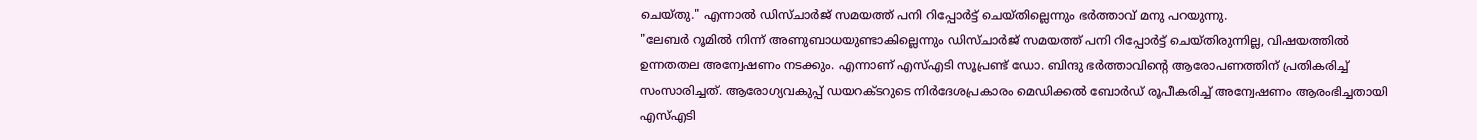ചെയ്തു." എന്നാൽ ഡിസ്ചാർജ് സമയത്ത് പനി റിപ്പോർട്ട് ചെയ്തില്ലെന്നും ഭർത്താവ് മനു പറയുന്നു.
"ലേബർ റൂമിൽ നിന്ന് അണുബാധയുണ്ടാകില്ലെന്നും ഡിസ്ചാർജ് സമയത്ത് പനി റിപ്പോർട്ട് ചെയ്തിരുന്നില്ല, വിഷയത്തിൽ ഉന്നതതല അന്വേഷണം നടക്കും. എന്നാണ് എസ്എടി സൂപ്രണ്ട് ഡോ. ബിന്ദു ഭർത്താവിന്റെ ആരോപണത്തിന് പ്രതികരിച്ച് സംസാരിച്ചത്. ആരോഗ്യവകുപ്പ് ഡയറക്ടറുടെ നിർദേശപ്രകാരം മെഡിക്കൽ ബോർഡ് രൂപീകരിച്ച് അന്വേഷണം ആരംഭിച്ചതായി എസ്എടി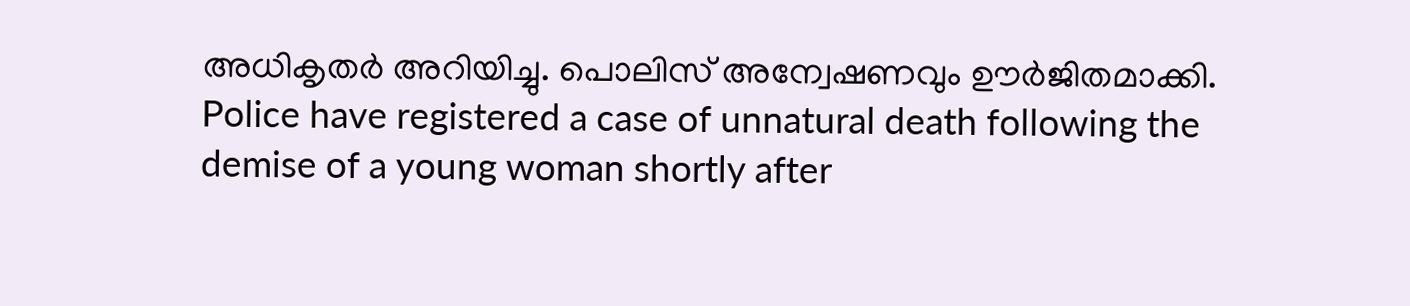അധികൃതർ അറിയിച്ചു. പൊലിസ് അന്വേഷണവും ഊർജിതമാക്കി.
Police have registered a case of unnatural death following the demise of a young woman shortly after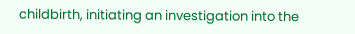childbirth, initiating an investigation into the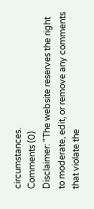circumstances.
Comments (0)
Disclaimer: "The website reserves the right to moderate, edit, or remove any comments that violate the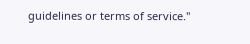guidelines or terms of service."